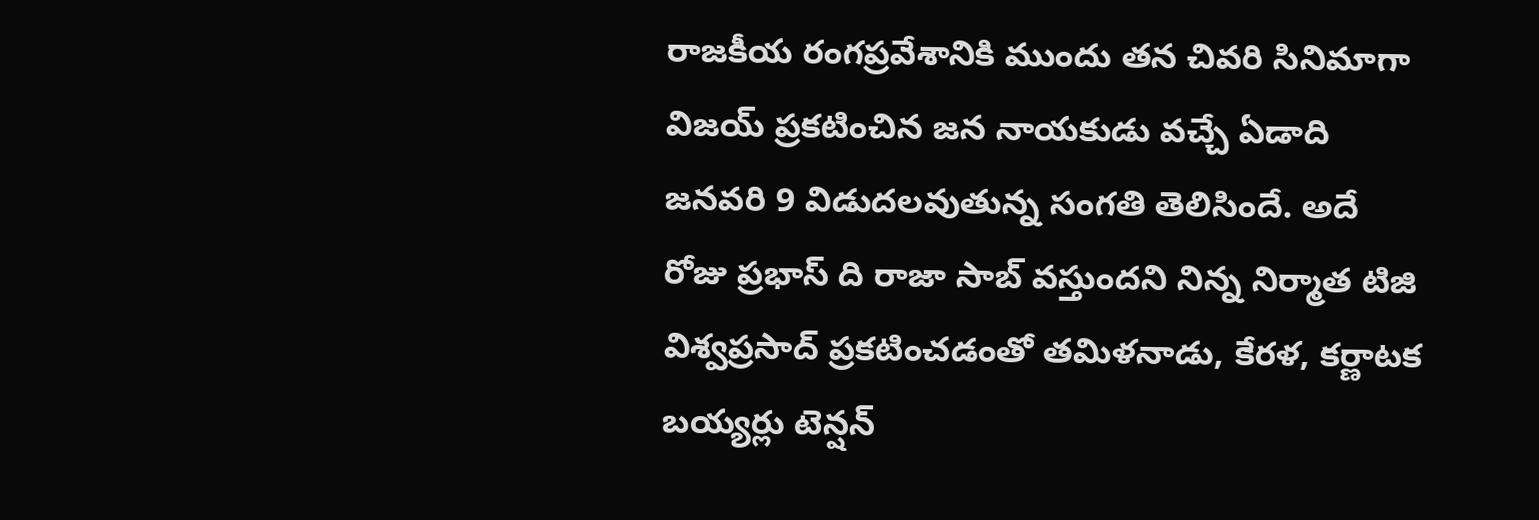రాజకీయ రంగప్రవేశానికి ముందు తన చివరి సినిమాగా విజయ్ ప్రకటించిన జన నాయకుడు వచ్చే ఏడాది జనవరి 9 విడుదలవుతున్న సంగతి తెలిసిందే. అదే రోజు ప్రభాస్ ది రాజా సాబ్ వస్తుందని నిన్న నిర్మాత టిజి విశ్వప్రసాద్ ప్రకటించడంతో తమిళనాడు, కేరళ, కర్ణాటక బయ్యర్లు టెన్షన్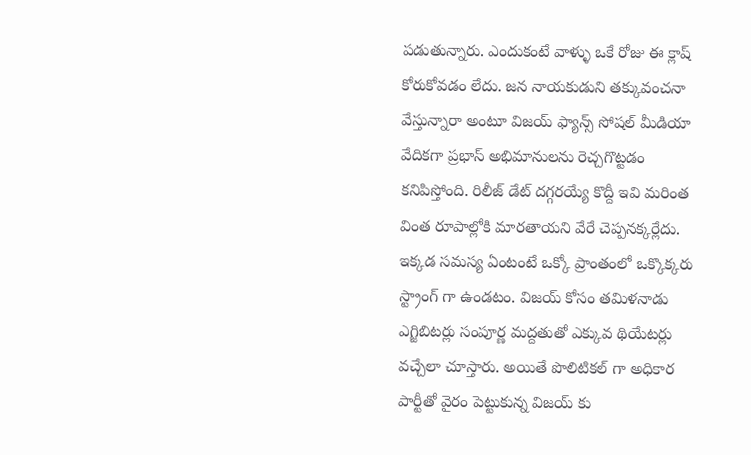పడుతున్నారు. ఎందుకంటే వాళ్ళు ఒకే రోజు ఈ క్లాష్ కోరుకోవడం లేదు. జన నాయకుడుని తక్కువంచనా వేస్తున్నారా అంటూ విజయ్ ఫ్యాన్స్ సోషల్ మీడియా వేదికగా ప్రభాస్ అభిమానులను రెచ్చగొట్టడం కనిపిస్తోంది. రిలీజ్ డేట్ దగ్గరయ్యే కొద్దీ ఇవి మరింత వింత రూపాల్లోకి మారతాయని వేరే చెప్పనక్కర్లేదు.
ఇక్కడ సమస్య ఏంటంటే ఒక్కో ప్రాంతంలో ఒక్కొక్కరు స్ట్రాంగ్ గా ఉండటం. విజయ్ కోసం తమిళనాడు ఎగ్జిబిటర్లు సంపూర్ణ మద్దతుతో ఎక్కువ థియేటర్లు వచ్చేలా చూస్తారు. అయితే పొలిటికల్ గా అధికార పార్టీతో వైరం పెట్టుకున్న విజయ్ కు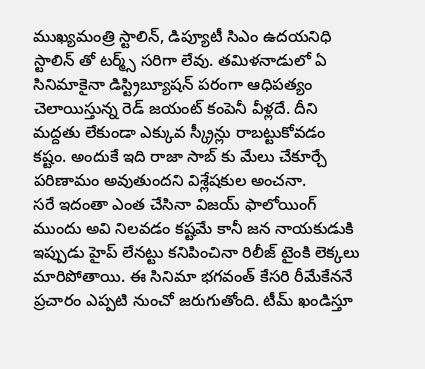ముఖ్యమంత్రి స్టాలిన్, డిప్యూటీ సిఎం ఉదయనిధి స్టాలిన్ తో టర్మ్స్ సరిగా లేవు. తమిళనాడులో ఏ సినిమాకైనా డిస్ట్రిబ్యూషన్ పరంగా ఆధిపత్యం చెలాయిస్తున్న రెడ్ జయంట్ కంపెనీ వీళ్లదే. దీని మద్దతు లేకుండా ఎక్కువ స్క్రీన్లు రాబట్టుకోవడం కష్టం. అందుకే ఇది రాజా సాబ్ కు మేలు చేకూర్చే పరిణామం అవుతుందని విశ్లేషకుల అంచనా.
సరే ఇదంతా ఎంత చేసినా విజయ్ ఫాలోయింగ్ ముందు అవి నిలవడం కష్టమే కానీ జన నాయకుడుకి ఇప్పుడు హైప్ లేనట్టు కనిపించినా రిలీజ్ టైంకి లెక్కలు మారిపోతాయి. ఈ సినిమా భగవంత్ కేసరి రీమేకేననే ప్రచారం ఎప్పటి నుంచో జరుగుతోంది. టీమ్ ఖండిస్తూ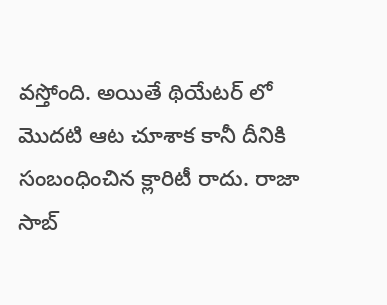వస్తోంది. అయితే థియేటర్ లో మొదటి ఆట చూశాక కానీ దీనికి సంబంధించిన క్లారిటీ రాదు. రాజా సాబ్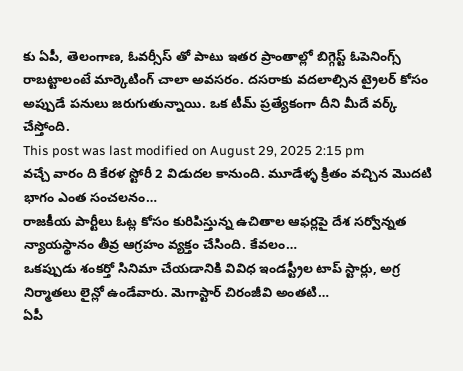కు ఏపీ, తెలంగాణ, ఓవర్సీస్ తో పాటు ఇతర ప్రాంతాల్లో బిగ్గెస్ట్ ఓపెనింగ్స్ రాబట్టాలంటే మార్కెటింగ్ చాలా అవసరం. దసరాకు వదలాల్సిన ట్రైలర్ కోసం అప్పుడే పనులు జరుగుతున్నాయి. ఒక టీమ్ ప్రత్యేకంగా దీని మీదే వర్క్ చేస్తోంది.
This post was last modified on August 29, 2025 2:15 pm
వచ్చే వారం ది కేరళ స్టోరీ 2 విడుదల కానుంది. మూడేళ్ళ క్రితం వచ్చిన మొదటి భాగం ఎంత సంచలనం…
రాజకీయ పార్టీలు ఓట్ల కోసం కురిపిస్తున్న ఉచితాల ఆఫర్లపై దేశ సర్వోన్నత న్యాయస్థానం తీవ్ర ఆగ్రహం వ్యక్తం చేసింది. కేవలం…
ఒకప్పుడు శంకర్తో సినిమా చేయడానికి వివిధ ఇండస్ట్రీల టాప్ స్టార్లు, అగ్ర నిర్మాతలు లైన్లో ఉండేవారు. మెగాస్టార్ చిరంజీవి అంతటి…
ఏపీ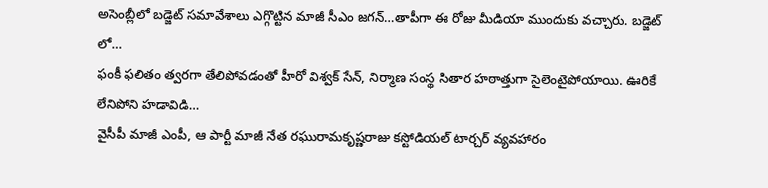అసెంబ్లీలో బడ్జెట్ సమావేశాలు ఎగ్గొట్టిన మాజీ సీఎం జగన్…తాపీగా ఈ రోజు మీడియా ముందుకు వచ్చారు. బడ్జెట్ లో…
ఫంకీ ఫలితం త్వరగా తేలిపోవడంతో హీరో విశ్వక్ సేన్, నిర్మాణ సంస్థ సితార హఠాత్తుగా సైలెంటైపోయాయి. ఊరికే లేనిపోని హడావిడి…
వైసీపీ మాజీ ఎంపీ, ఆ పార్టీ మాజీ నేత రఘురామకృష్ణరాజు కస్టోడియల్ టార్చర్ వ్యవహారం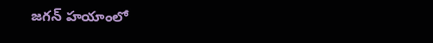జగన్ హయాంలో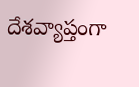దేశవ్యాప్తంగా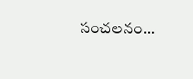సంచలనం…